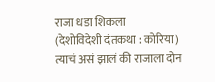राजा धडा शिकला
(देशोविदेशी दंतकथा : कोरिया)
त्याचं असं झालं की राजाला दोन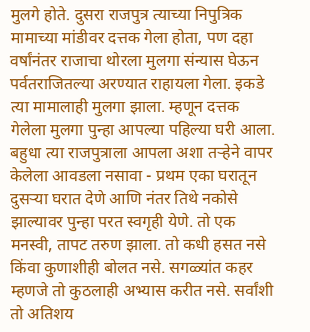मुलगे होते. दुसरा राजपुत्र त्याच्या निपुत्रिक मामाच्या मांडीवर दत्तक गेला होता, पण दहा वर्षांनंतर राजाचा थोरला मुलगा संन्यास घेऊन पर्वतराजितल्या अरण्यात राहायला गेला. इकडे त्या मामालाही मुलगा झाला. म्हणून दत्तक गेलेला मुलगा पुन्हा आपल्या पहिल्या घरी आला.
बहुधा त्या राजपुत्राला आपला अशा तऱ्हेने वापर केलेला आवडला नसावा - प्रथम एका घरातून दुसऱ्या घरात देणे आणि नंतर तिथे नकोसे झाल्यावर पुन्हा परत स्वगृही येणे. तो एक मनस्वी, तापट तरुण झाला. तो कधी हसत नसे किंवा कुणाशीही बोलत नसे. सगळ्यांत कहर म्हणजे तो कुठलाही अभ्यास करीत नसे. सर्वांशी तो अतिशय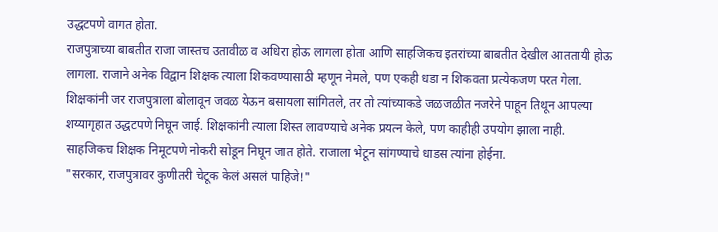उद्धटपणे वागत होता.
राजपुत्राच्या बाबतीत राजा जास्तच उतावीळ व अधिरा होऊ लागला होता आणि साहजिकच इतरांच्या बाबतीत देखील आततायी होऊ लागला. राजाने अनेक विद्वान शिक्षक त्याला शिकवण्यासाठी म्हणून नेमले, पण एकही धडा न शिकवता प्रत्येकजण परत गेला. शिक्षकांनी जर राजपुत्राला बोलावून जवळ येऊन बसायला सांगितले, तर तो त्यांच्याकडे जळजळीत नजरेने पाहून तिथून आपल्या शय्यागृहात उद्धटपणे निघून जाई. शिक्षकांनी त्याला शिस्त लावण्याचे अनेक प्रयत्न केले, पण काहीही उपयोग झाला नाही. साहजिकच शिक्षक निमूटपणे नोकरी सोडून निघून जात होते. राजाला भेटून सांगण्याचे धाडस त्यांना होईना.
"सरकार, राजपुत्रावर कुणीतरी चेटूक केलं असलं पाहिजे!"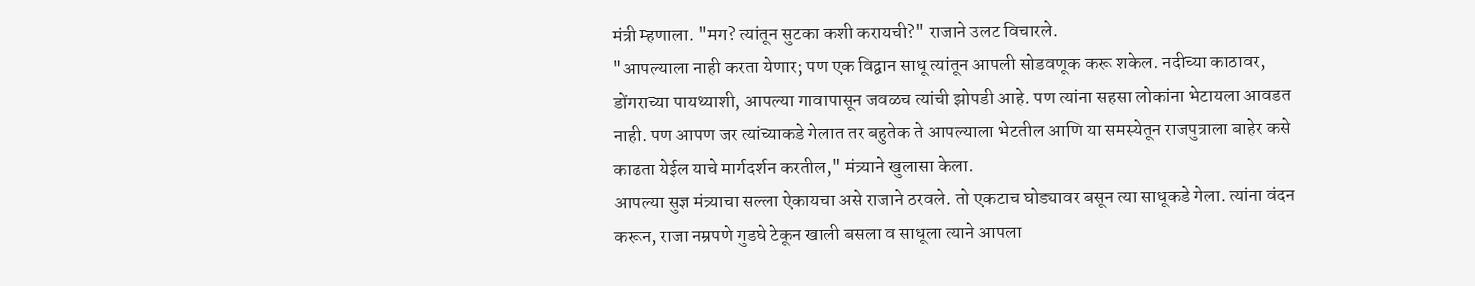मंत्री म्हणाला. "मग? त्यांतून सुटका कशी करायची?" राजाने उलट विचारले.
"आपल्याला नाही करता येणार; पण एक विद्वान साधू त्यांतून आपली सोडवणूक करू शकेल. नदीच्या काठावर, डोंगराच्या पायथ्याशी, आपल्या गावापासून जवळच त्यांची झोपडी आहे. पण त्यांना सहसा लोकांना भेटायला आवडत नाही. पण आपण जर त्यांच्याकडे गेलात तर बहुतेक ते आपल्याला भेटतील आणि या समस्येतून राजपुत्राला बाहेर कसे काढता येईल याचे मार्गदर्शन करतील," मंत्र्याने खुलासा केला.
आपल्या सुज्ञ मंत्र्याचा सल्ला ऐकायचा असे राजाने ठरवले. तो एकटाच घोड्यावर बसून त्या साधूकडे गेला. त्यांना वंदन करून, राजा नम्रपणे गुडघे टेकून खाली बसला व साधूला त्याने आपला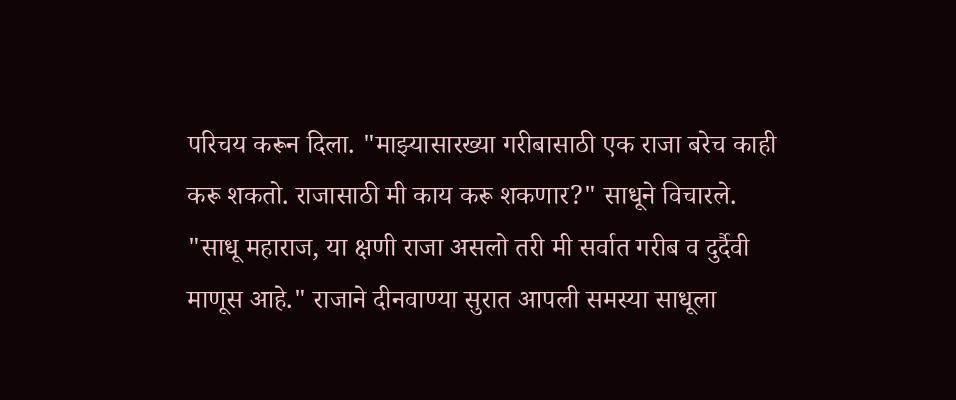परिचय करून दिला. "माझ्यासारख्या गरीबासाठी एक राजा बरेच काही करू शकतो. राजासाठी मी काय करू शकणार?" साधूने विचारले.
"साधू महाराज, या क्षणी राजा असलो तरी मी सर्वात गरीब व दुर्दैवी माणूस आहे." राजाने दीनवाण्या सुरात आपली समस्या साधूला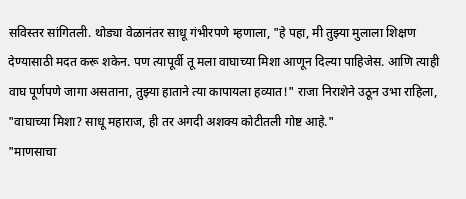सविस्तर सांगितली. थोड्या वेळानंतर साधू गंभीरपणे म्हणाला, "हे पहा, मी तुझ्या मुलाला शिक्षण देण्यासाठी मदत करू शकेन. पण त्यापूर्वी तू मला वाघाच्या मिशा आणून दिल्या पाहिजेस. आणि त्याही वाघ पूर्णपणे जागा असताना, तुझ्या हाताने त्या कापायला हव्यात!" राजा निराशेने उठून उभा राहिला, "वाघाच्या मिशा? साधू महाराज, ही तर अगदी अशक्य कोटीतली गोष्ट आहे."
"माणसाचा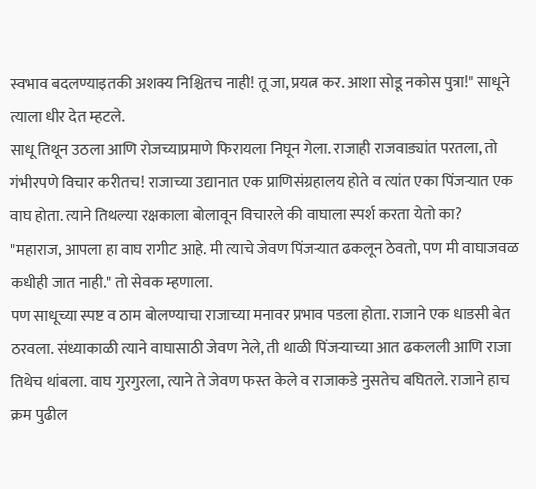स्वभाव बदलण्याइतकी अशक्य निश्चितच नाही! तू जा, प्रयत्न कर. आशा सोडू नकोस पुत्रा!" साधूने त्याला धीर देत म्हटले.
साधू तिथून उठला आणि रोजच्याप्रमाणे फिरायला निघून गेला. राजाही राजवाड्यांत परतला, तो गंभीरपणे विचार करीतच! राजाच्या उद्यानात एक प्राणिसंग्रहालय होते व त्यांत एका पिंजऱ्यात एक वाघ होता. त्याने तिथल्या रक्षकाला बोलावून विचारले की वाघाला स्पर्श करता येतो का?
"महाराज, आपला हा वाघ रागीट आहे. मी त्याचे जेवण पिंजऱ्यात ढकलून ठेवतो, पण मी वाघाजवळ कधीही जात नाही." तो सेवक म्हणाला.
पण साधूच्या स्पष्ट व ठाम बोलण्याचा राजाच्या मनावर प्रभाव पडला होता. राजाने एक धाडसी बेत ठरवला. संध्याकाळी त्याने वाघासाठी जेवण नेले, ती थाळी पिंजऱ्याच्या आत ढकलली आणि राजा तिथेच थांबला. वाघ गुरगुरला, त्याने ते जेवण फस्त केले व राजाकडे नुसतेच बघितले. राजाने हाच क्रम पुढील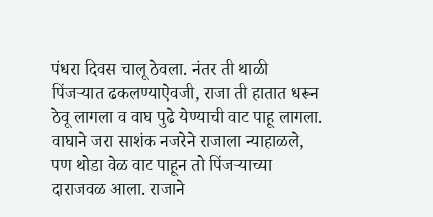पंधरा दिवस चालू ठेवला. नंतर ती थाळी पिंजऱ्यात ढकलण्याऐवजी, राजा ती हातात धरून ठेवू लागला व वाघ पुढे येण्याची वाट पाहू लागला. वाघाने जरा साशंक नजरेने राजाला न्याहाळले, पण थोडा वेळ वाट पाहून तो पिंजऱ्याच्या दाराजवळ आला. राजाने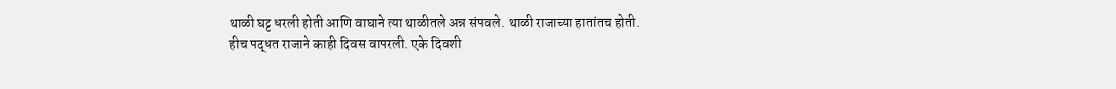थाळी घट्ट धरली होती आणि वाघाने त्या थाळीतले अन्न संपवले. थाळी राजाच्या हातांतच होती.
हीच पद्धत राजाने काही दिवस वापरली. एके दिवशी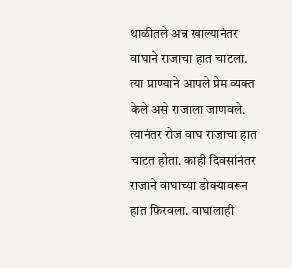थाळीतले अन्न खाल्यानंतर वाघाने राजाचा हात चाटला. त्या प्राण्याने आपले प्रेम व्यक्त केले असे राजाला जाणवले. त्यानंतर रोज वाघ राजाचा हात चाटत होता. काही दिवसांनंतर राजाने वाघाच्या डोक्यावरून हात फिरवला. वाघालाही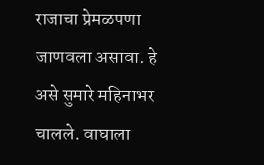राजाचा प्रेमळपणा जाणवला असावा. हे असे सुमारे महिनाभर चालले. वाघाला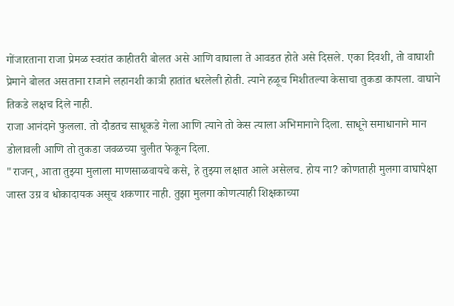गोंजारताना राजा प्रेमळ स्वरांत काहीतरी बोलत असे आणि वाघाला ते आवडत होते असे दिसले. एका दिवशी, तो वाघाशी प्रेमाने बोलत असताना राजाने लहानशी कात्री हातांत धरलेली होती. त्याने हळूच मिशीतल्या केसाचा तुकडा कापला. वाघाने तिकडे लक्षच दिले नाही.
राजा आनंदाने फुलला. तो दौडतच साधूकडे गेला आणि त्याने तो केस त्याला अभिमानाने दिला. साधूने समाधानाने मान डोलावली आणि तो तुकडा जवळच्या चुलीत फेकून दिला.
"राजन्, आता तुझ्या मुलाला माणसाळवायचे कसे, हे तुझ्या लक्षात आले असेलच. होय ना? कोणताही मुलगा वाघापेक्षा जास्त उग्र व धोकादायक असूच शकणार नाही. तुझा मुलगा कोणत्याही शिक्षकाच्या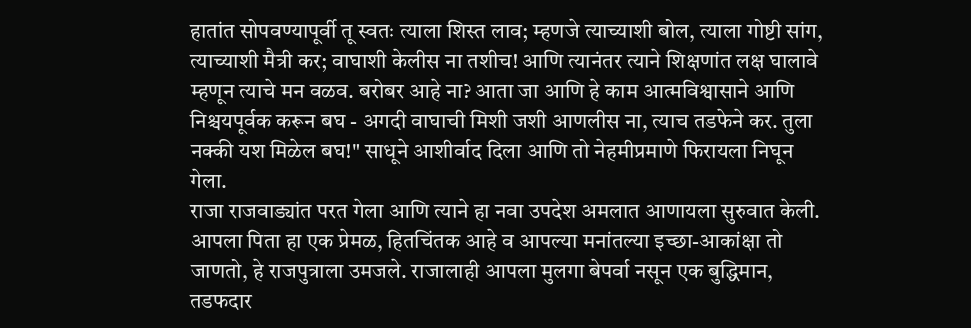हातांत सोपवण्यापूर्वी तू स्वतः त्याला शिस्त लाव; म्हणजे त्याच्याशी बोल, त्याला गोष्टी सांग, त्याच्याशी मैत्री कर; वाघाशी केलीस ना तशीच! आणि त्यानंतर त्याने शिक्षणांत लक्ष घालावे म्हणून त्याचे मन वळव. बरोबर आहे ना? आता जा आणि हे काम आत्मविश्वासाने आणि निश्चयपूर्वक करून बघ - अगदी वाघाची मिशी जशी आणलीस ना, त्याच तडफेने कर. तुला नक्की यश मिळेल बघ!" साधूने आशीर्वाद दिला आणि तो नेहमीप्रमाणे फिरायला निघून गेला.
राजा राजवाड्यांत परत गेला आणि त्याने हा नवा उपदेश अमलात आणायला सुरुवात केली. आपला पिता हा एक प्रेमळ, हितचिंतक आहे व आपल्या मनांतल्या इच्छा-आकांक्षा तो जाणतो, हे राजपुत्राला उमजले. राजालाही आपला मुलगा बेपर्वा नसून एक बुद्धिमान, तडफदार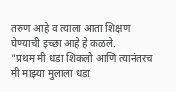तरुण आहे व त्याला आता शिक्षण घेण्याची इच्छा आहे हे कळले.
"प्रथम मी धडा शिकलो आणि त्यानंतरच मी माझ्या मुलाला धडा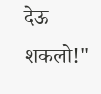देऊ शकलो!"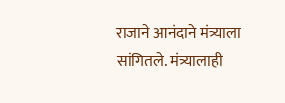राजाने आनंदाने मंत्र्याला सांगितले. मंत्र्यालाही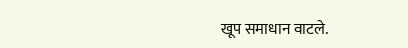खूप समाधान वाटले.